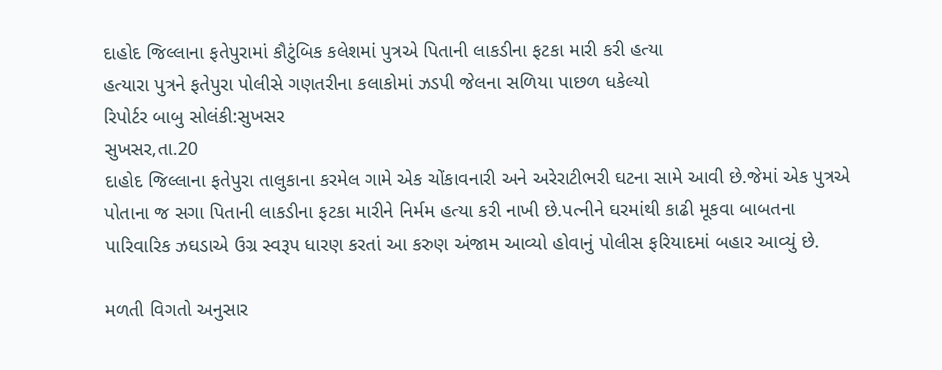દાહોદ જિલ્લાના ફતેપુરામાં કૌટુંબિક કલેશમાં પુત્રએ પિતાની લાકડીના ફટકા મારી કરી હત્યા
હત્યારા પુત્રને ફતેપુરા પોલીસે ગણતરીના કલાકોમાં ઝડપી જેલના સળિયા પાછળ ધકેલ્યો
રિપોર્ટર બાબુ સોલંકી:સુખસર
સુખસર,તા.20
દાહોદ જિલ્લાના ફતેપુરા તાલુકાના કરમેલ ગામે એક ચોંકાવનારી અને અરેરાટીભરી ઘટના સામે આવી છે.જેમાં એક પુત્રએ પોતાના જ સગા પિતાની લાકડીના ફટકા મારીને નિર્મમ હત્યા કરી નાખી છે.પત્નીને ઘરમાંથી કાઢી મૂકવા બાબતના પારિવારિક ઝઘડાએ ઉગ્ર સ્વરૂપ ધારણ કરતાં આ કરુણ અંજામ આવ્યો હોવાનું પોલીસ ફરિયાદમાં બહાર આવ્યું છે.

મળતી વિગતો અનુસાર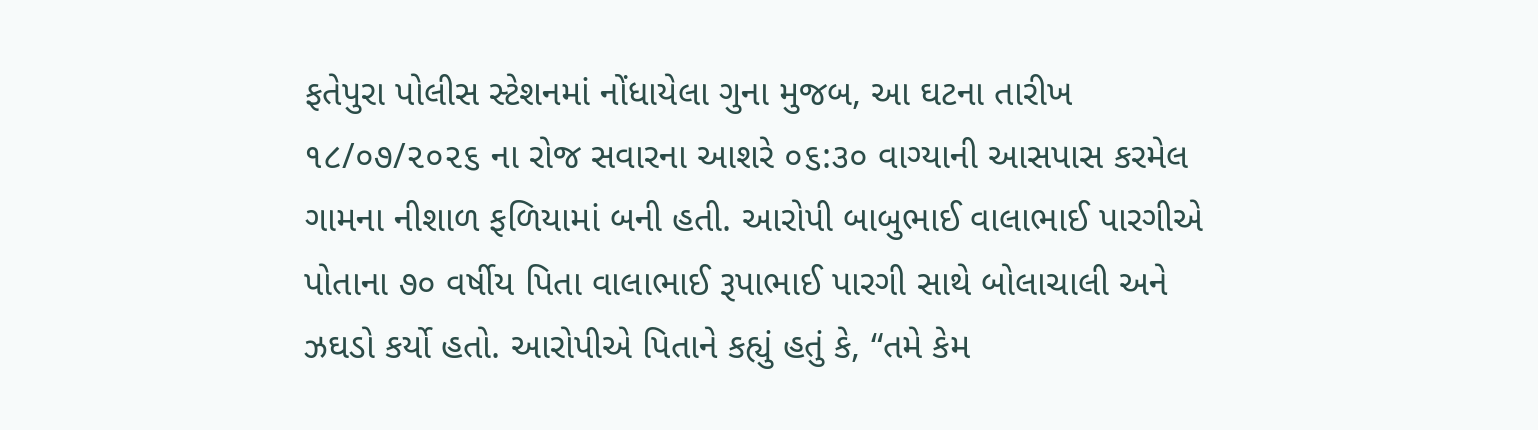ફતેપુરા પોલીસ સ્ટેશનમાં નોંધાયેલા ગુના મુજબ, આ ઘટના તારીખ ૧૮/૦૭/૨૦૨૬ ના રોજ સવારના આશરે ૦૬:૩૦ વાગ્યાની આસપાસ કરમેલ ગામના નીશાળ ફળિયામાં બની હતી. આરોપી બાબુભાઈ વાલાભાઈ પારગીએ પોતાના ૭૦ વર્ષીય પિતા વાલાભાઈ રૂપાભાઈ પારગી સાથે બોલાચાલી અને ઝઘડો કર્યો હતો. આરોપીએ પિતાને કહ્યું હતું કે, “તમે કેમ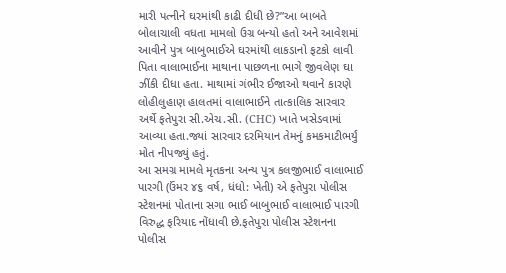મારી પત્નીને ઘરમાંથી કાઢી દીધી છે?”આ બાબતે બોલાચાલી વધતા મામલો ઉગ્ર બન્યો હતો અને આવેશમાં આવીને પુત્ર બાબુભાઈએ ઘરમાંથી લાકડાનો ફટકો લાવી પિતા વાલાભાઈના માથાના પાછળના ભાગે જીવલેણ ઘા ઝીંકી દીધા હતા. માથામાં ગંભીર ઈજાઓ થવાને કારણે લોહીલુહાણ હાલતમાં વાલાભાઈને તાત્કાલિક સારવાર અર્થે ફતેપુરા સી.એચ.સી. (CHC) ખાતે ખસેડવામાં આવ્યા હતા.જ્યાં સારવાર દરમિયાન તેમનું કમકમાટીભર્યું મોત નીપજ્યું હતું.
આ સમગ્ર મામલે મૃતકના અન્ય પુત્ર કલજીભાઈ વાલાભાઈ પારગી (ઉંમર ૪૬ વર્ષ, ધંધો: ખેતી) એ ફતેપુરા પોલીસ સ્ટેશનમાં પોતાના સગા ભાઈ બાબુભાઈ વાલાભાઈ પારગી વિરુદ્ધ ફરિયાદ નોંધાવી છે.ફતેપુરા પોલીસ સ્ટેશનના પોલીસ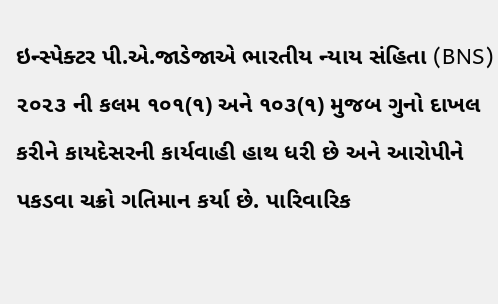ઇન્સ્પેક્ટર પી.એ.જાડેજાએ ભારતીય ન્યાય સંહિતા (BNS) ૨૦૨૩ ની કલમ ૧૦૧(૧) અને ૧૦૩(૧) મુજબ ગુનો દાખલ કરીને કાયદેસરની કાર્યવાહી હાથ ધરી છે અને આરોપીને પકડવા ચક્રો ગતિમાન કર્યા છે. પારિવારિક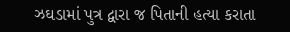ઝઘડામાં પુત્ર દ્વારા જ પિતાની હત્યા કરાતા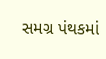સમગ્ર પંથકમાં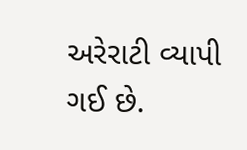અરેરાટી વ્યાપી ગઈ છે.